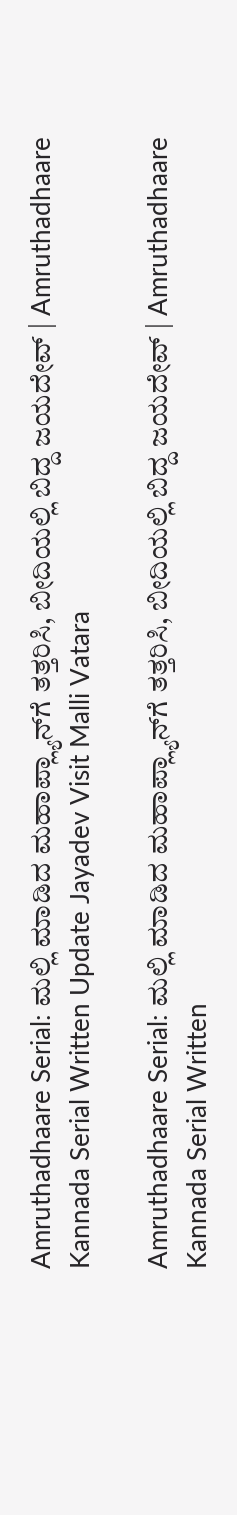Amruthadhaare Serial: ಮಲ್ಲಿ ಮಾಡಿದ ಮಹಾಪ್ಲ್ಯಾನ್‌ಗೆ‌ ತತ್ತರಿಸಿ, ಬೀದಿಯಲ್ಲಿ ಬಿದ್ದ ಜಯದೇವ್ | Amruthadhaare Kannada Serial Written Update Jayadev Visit Malli Vatara

Amruthadhaare Serial: ಮಲ್ಲಿ ಮಾಡಿದ ಮಹಾಪ್ಲ್ಯಾನ್‌ಗೆ‌ ತತ್ತರಿಸಿ, ಬೀದಿಯಲ್ಲಿ ಬಿದ್ದ ಜಯದೇವ್ | Amruthadhaare Kannada Serial Written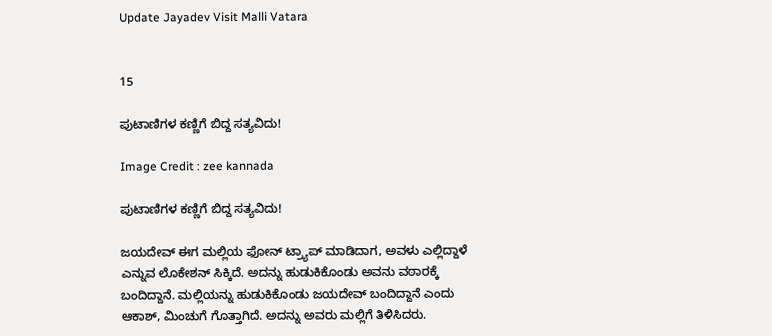Update Jayadev Visit Malli Vatara


15

ಪುಟಾಣಿಗಳ ಕಣ್ಣಿಗೆ ಬಿದ್ದ ಸತ್ಯವಿದು!

Image Credit : zee kannada

ಪುಟಾಣಿಗಳ ಕಣ್ಣಿಗೆ ಬಿದ್ದ ಸತ್ಯವಿದು!

ಜಯದೇವ್‌ ಈಗ ಮಲ್ಲಿಯ ಫೋನ್‌ ಟ್ರ್ಯಾಪ್‌ ಮಾಡಿದಾಗ, ಅವಳು ಎಲ್ಲಿದ್ದಾಳೆ ಎನ್ನುವ ಲೊಕೇಶನ್‌ ಸಿಕ್ಕಿದೆ. ಅದನ್ನು ಹುಡುಕಿಕೊಂಡು ಅವನು ವಠಾರಕ್ಕೆ ಬಂದಿದ್ದಾನೆ. ಮಲ್ಲಿಯನ್ನು ಹುಡುಕಿಕೊಂಡು ಜಯದೇವ್‌ ಬಂದಿದ್ದಾನೆ ಎಂದು ಆಕಾಶ್, ಮಿಂಚುಗೆ ಗೊತ್ತಾಗಿದೆ. ಅದನ್ನು ಅವರು ಮಲ್ಲಿಗೆ ತಿಳಿಸಿದರು.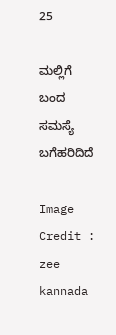25

ಮಲ್ಲಿಗೆ ಬಂದ ಸಮಸ್ಯೆ ಬಗೆಹರಿದಿದೆ

Image Credit : zee kannada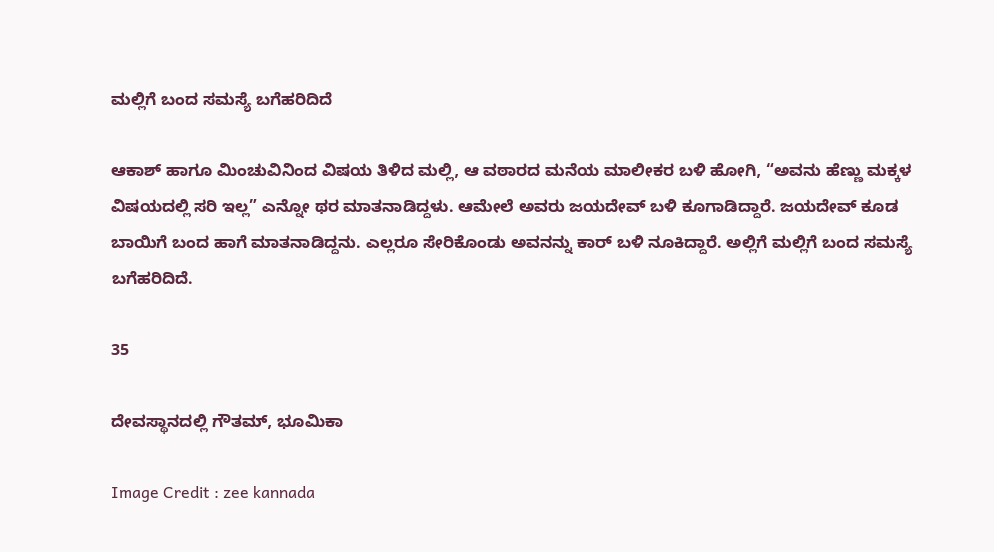ಮಲ್ಲಿಗೆ ಬಂದ ಸಮಸ್ಯೆ ಬಗೆಹರಿದಿದೆ

ಆಕಾಶ್‌ ಹಾಗೂ ಮಿಂಚುವಿನಿಂದ ವಿಷಯ ತಿಳಿದ ಮಲ್ಲಿ, ಆ ವಠಾರದ ಮನೆಯ ಮಾಲೀಕರ ಬಳಿ ಹೋಗಿ, “ಅವನು ಹೆಣ್ಣು ಮಕ್ಕಳ ವಿಷಯದಲ್ಲಿ ಸರಿ ಇಲ್ಲ” ಎನ್ನೋ ಥರ ಮಾತನಾಡಿದ್ದಳು. ಆಮೇಲೆ ಅವರು ಜಯದೇವ್‌ ಬಳಿ ಕೂಗಾಡಿದ್ದಾರೆ. ಜಯದೇವ್‌ ಕೂಡ ಬಾಯಿಗೆ ಬಂದ ಹಾಗೆ ಮಾತನಾಡಿದ್ದನು. ಎಲ್ಲರೂ ಸೇರಿಕೊಂಡು ಅವನನ್ನು ಕಾರ್‌ ಬಳಿ ನೂಕಿದ್ದಾರೆ. ಅಲ್ಲಿಗೆ ಮಲ್ಲಿಗೆ ಬಂದ ಸಮಸ್ಯೆ ಬಗೆಹರಿದಿದೆ.

35

ದೇವಸ್ಥಾನದಲ್ಲಿ ಗೌತಮ್‌, ಭೂಮಿಕಾ

Image Credit : zee kannada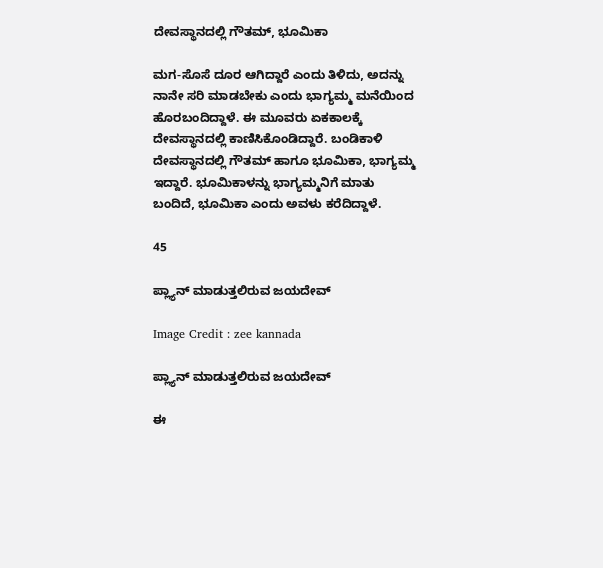ದೇವಸ್ಥಾನದಲ್ಲಿ ಗೌತಮ್‌, ಭೂಮಿಕಾ

ಮಗ-ಸೊಸೆ ದೂರ ಆಗಿದ್ದಾರೆ ಎಂದು ತಿಳಿದು, ಅದನ್ನು ನಾನೇ ಸರಿ ಮಾಡಬೇಕು ಎಂದು ಭಾಗ್ಯಮ್ಮ ಮನೆಯಿಂದ ಹೊರಬಂದಿದ್ದಾಳೆ. ಈ ಮೂವರು ಏಕಕಾಲಕ್ಕೆ ದೇವಸ್ಥಾನದಲ್ಲಿ ಕಾಣಿಸಿಕೊಂಡಿದ್ದಾರೆ. ಬಂಡಿಕಾಳಿ ದೇವಸ್ಥಾನದಲ್ಲಿ ಗೌತಮ್‌ ಹಾಗೂ ಭೂಮಿಕಾ, ಭಾಗ್ಯಮ್ಮ ಇದ್ದಾರೆ. ಭೂಮಿಕಾಳನ್ನು ಭಾಗ್ಯಮ್ಮನಿಗೆ ಮಾತು ಬಂದಿದೆ, ಭೂಮಿಕಾ ಎಂದು ಅವಳು ಕರೆದಿದ್ದಾಳೆ.

45

ಪ್ಲ್ಯಾನ್‌ ಮಾಡುತ್ತಲಿರುವ ಜಯದೇವ್‌

Image Credit : zee kannada

ಪ್ಲ್ಯಾನ್‌ ಮಾಡುತ್ತಲಿರುವ ಜಯದೇವ್‌

ಈ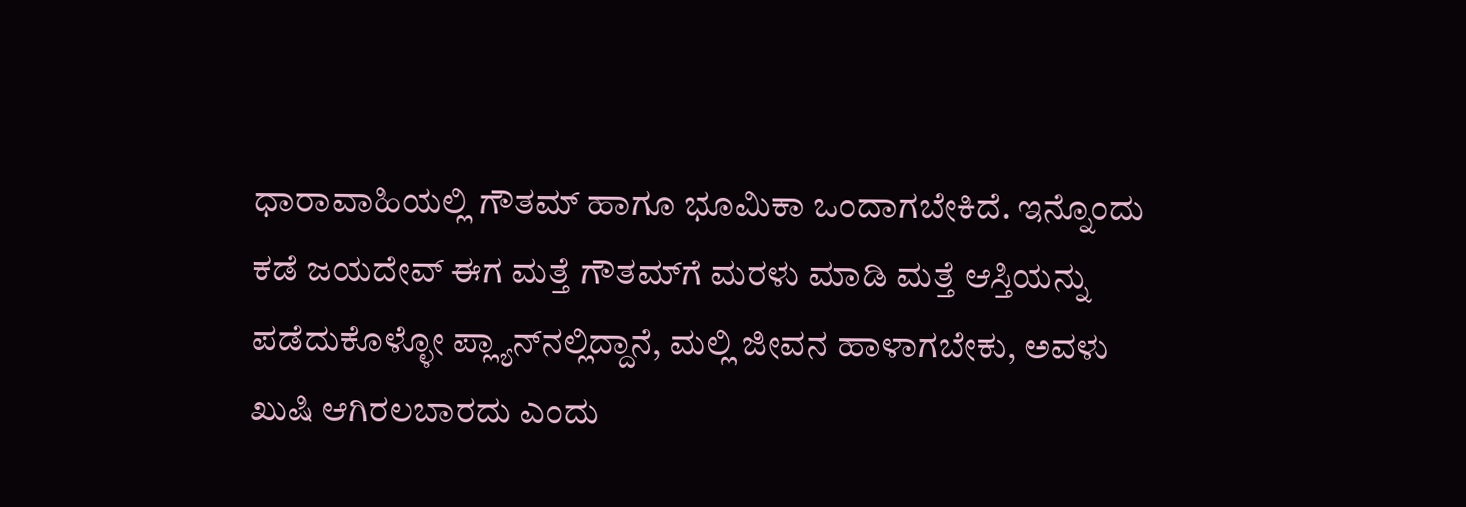ಧಾರಾವಾಹಿಯಲ್ಲಿ ಗೌತಮ್‌ ಹಾಗೂ ಭೂಮಿಕಾ ಒಂದಾಗಬೇಕಿದೆ. ಇನ್ನೊಂದು ಕಡೆ ಜಯದೇವ್‌ ಈಗ ಮತ್ತೆ ಗೌತಮ್‌ಗೆ ಮರಳು ಮಾಡಿ ಮತ್ತೆ ಆಸ್ತಿಯನ್ನು ಪಡೆದುಕೊಳ್ಳೋ ಪ್ಲ್ಯಾನ್‌ನಲ್ಲಿದ್ದಾನೆ, ಮಲ್ಲಿ ಜೀವನ ಹಾಳಾಗಬೇಕು, ಅವಳು ಖುಷಿ ಆಗಿರಲಬಾರದು ಎಂದು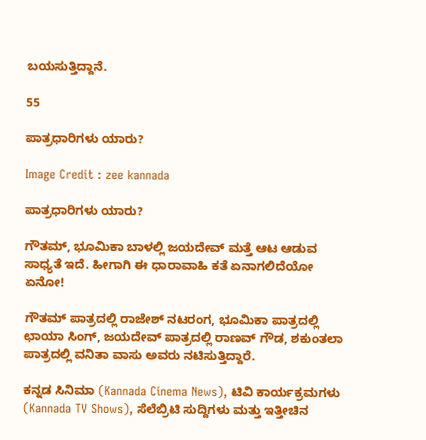ಬಯಸುತ್ತಿದ್ದಾನೆ.

55

ಪಾತ್ರಧಾರಿಗಳು ಯಾರು?

Image Credit : zee kannada

ಪಾತ್ರಧಾರಿಗಳು ಯಾರು?

ಗೌತಮ್‌, ಭೂಮಿಕಾ ಬಾಳಲ್ಲಿ ಜಯದೇವ್‌ ಮತ್ತೆ ಆಟ ಆಡುವ ಸಾಧ್ಯತೆ ಇದೆ. ಹೀಗಾಗಿ ಈ ಧಾರಾವಾಹಿ ಕತೆ ಏನಾಗಲಿದೆಯೋ ಏನೋ!

ಗೌತಮ್‌ ಪಾತ್ರದಲ್ಲಿ ರಾಜೇಶ್‌ ನಟರಂಗ, ಭೂಮಿಕಾ ಪಾತ್ರದಲ್ಲಿ ಛಾಯಾ ಸಿಂಗ್‌, ಜಯದೇವ್‌ ಪಾತ್ರದಲ್ಲಿ ರಾಣವ್‌ ಗೌಡ, ಶಕುಂತಲಾ ಪಾತ್ರದಲ್ಲಿ ವನಿತಾ ವಾಸು ಅವರು ನಟಿಸುತ್ತಿದ್ದಾರೆ.

ಕನ್ನಡ ಸಿನಿಮಾ (Kannada Cinema News), ಟಿವಿ ಕಾರ್ಯಕ್ರಮಗಳು (Kannada TV Shows), ಸೆಲೆಬ್ರಿಟಿ ಸುದ್ದಿಗಳು ಮತ್ತು ಇತ್ತೀಚಿನ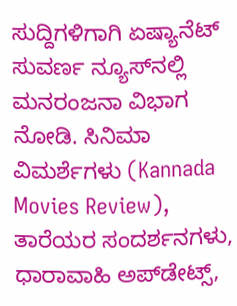ಸುದ್ದಿಗಳಿಗಾಗಿ ಏಷ್ಯಾನೆಟ್ ಸುವರ್ಣ ನ್ಯೂಸ್‌ನಲ್ಲಿ ಮನರಂಜನಾ ವಿಭಾಗ ನೋಡಿ. ಸಿನಿಮಾ ವಿಮರ್ಶೆಗಳು (Kannada Movies Review), ತಾರೆಯರ ಸಂದರ್ಶನಗಳು, ಧಾರಾವಾಹಿ ಅಪ್‌ಡೇಟ್ಸ್‌,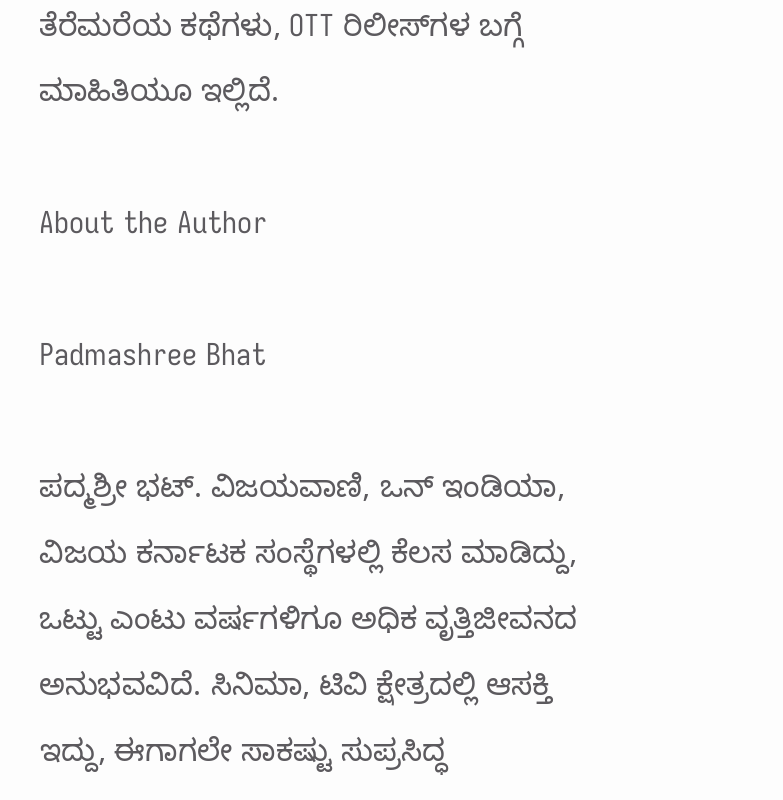ತೆರೆಮರೆಯ ಕಥೆಗಳು, OTT ರಿಲೀಸ್‌ಗಳ ಬಗ್ಗೆ ಮಾಹಿತಿಯೂ ಇಲ್ಲಿದೆ.

About the Author

Padmashree Bhat

ಪದ್ಮಶ್ರೀ ಭಟ್. ವಿಜಯವಾಣಿ, ಒನ್ ಇಂಡಿಯಾ, ವಿಜಯ ಕರ್ನಾಟಕ ಸಂಸ್ಥೆಗಳಲ್ಲಿ ಕೆಲಸ ಮಾಡಿದ್ದು, ಒಟ್ಟು ಎಂಟು ವರ್ಷಗಳಿಗೂ ಅಧಿಕ ವೃತ್ತಿಜೀವನದ ಅನುಭವವಿದೆ. ಸಿನಿಮಾ, ಟಿವಿ ಕ್ಷೇತ್ರದಲ್ಲಿ ಆಸಕ್ತಿ ಇದ್ದು, ಈಗಾಗಲೇ ಸಾಕಷ್ಟು ಸುಪ್ರಸಿದ್ಧ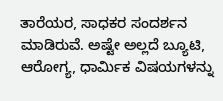ತಾರೆಯರ, ಸಾಧಕರ ಸಂದರ್ಶನ ಮಾಡಿರುವೆ. ಅಷ್ಟೇ ಅಲ್ಲದೆ ಬ್ಯೂಟಿ, ಆರೋಗ್ಯ, ಧಾರ್ಮಿಕ ವಿಷಯಗಳನ್ನು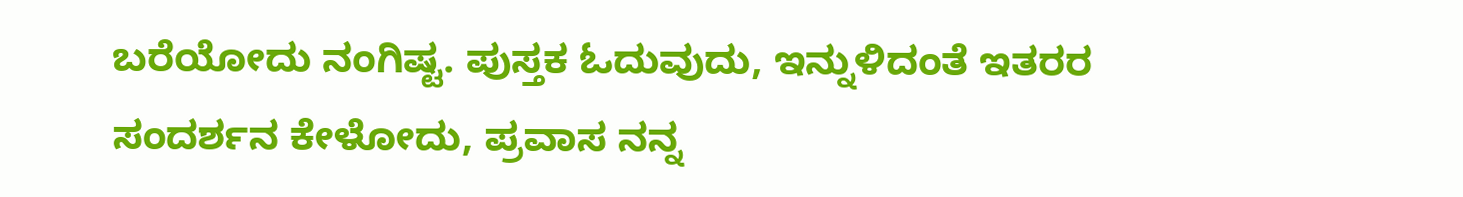ಬರೆಯೋದು ನಂಗಿಷ್ಟ. ಪುಸ್ತಕ ಓದುವುದು, ಇನ್ನುಳಿದಂತೆ ಇತರರ ಸಂದರ್ಶನ ಕೇಳೋದು, ಪ್ರವಾಸ ನನ್ನ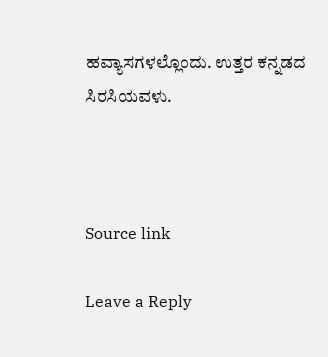ಹವ್ಯಾಸಗಳಲ್ಲೊಂದು. ಉತ್ತರ ಕನ್ನಡದ ಸಿರಸಿಯವಳು.



Source link

Leave a Reply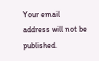Your email address will not be published.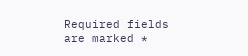Required fields are marked *